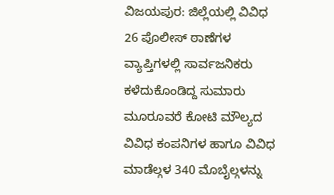ವಿಜಯಪುರ: ಜಿಲ್ಲೆಯಲ್ಲಿ ವಿವಿಧ 26 ಪೊಲೀಸ್ ಠಾಣೆಗಳ ವ್ಯಾಪ್ತಿಗಳಲ್ಲಿ ಸಾರ್ವಜನಿಕರು ಕಳೆದುಕೊಂಡಿದ್ದ ಸುಮಾರು ಮೂರೂವರೆ ಕೋಟಿ ಮೌಲ್ಯದ ವಿವಿಧ ಕಂಪನಿಗಳ ಹಾಗೂ ವಿವಿಧ ಮಾಡೆಲ್ಗಳ 340 ಮೊಬೈಲ್ಗಳನ್ನು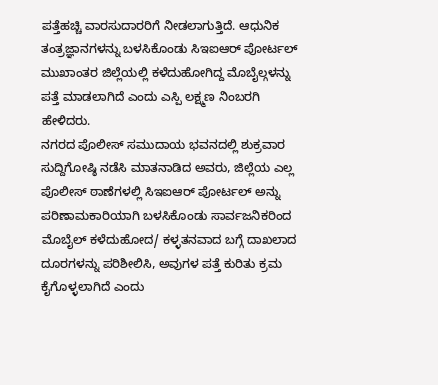ಪತ್ತೆಹಚ್ಚಿ ವಾರಸುದಾರರಿಗೆ ನೀಡಲಾಗುತ್ತಿದೆ. ಆಧುನಿಕ ತಂತ್ರಜ್ಞಾನಗಳನ್ನು ಬಳಸಿಕೊಂಡು ಸಿಇಐಆರ್ ಪೋರ್ಟಲ್ ಮುಖಾಂತರ ಜಿಲ್ಲೆಯಲ್ಲಿ ಕಳೆದುಹೋಗಿದ್ದ ಮೊಬೈಲ್ಗಳನ್ನು ಪತ್ತೆ ಮಾಡಲಾಗಿದೆ ಎಂದು ಎಸ್ಪಿ ಲಕ್ಷ್ಮಣ ನಿಂಬರಗಿ ಹೇಳಿದರು.
ನಗರದ ಪೊಲೀಸ್ ಸಮುದಾಯ ಭವನದಲ್ಲಿ ಶುಕ್ರವಾರ ಸುದ್ದಿಗೋಷ್ಠಿ ನಡೆಸಿ ಮಾತನಾಡಿದ ಅವರು, ಜಿಲ್ಲೆಯ ಎಲ್ಲ ಪೊಲೀಸ್ ಠಾಣೆಗಳಲ್ಲಿ ಸಿಇಐಆರ್ ಪೋರ್ಟಲ್ ಅನ್ನು ಪರಿಣಾಮಕಾರಿಯಾಗಿ ಬಳಸಿಕೊಂಡು ಸಾರ್ವಜನಿಕರಿಂದ ಮೊಬೈಲ್ ಕಳೆದುಹೋದ/ ಕಳ್ಳತನವಾದ ಬಗ್ಗೆ ದಾಖಲಾದ ದೂರಗಳನ್ನು ಪರಿಶೀಲಿಸಿ, ಅವುಗಳ ಪತ್ತೆ ಕುರಿತು ಕ್ರಮ ಕೈಗೊಳ್ಳಲಾಗಿದೆ ಎಂದು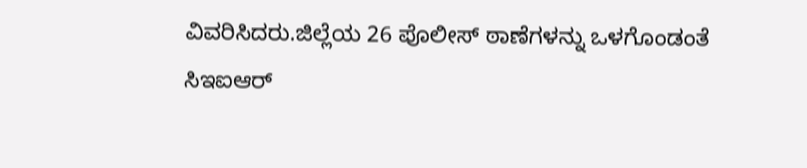ವಿವರಿಸಿದರು.ಜಿಲ್ಲೆಯ 26 ಪೊಲೀಸ್ ಠಾಣೆಗಳನ್ನು ಒಳಗೊಂಡಂತೆ ಸಿಇಐಆರ್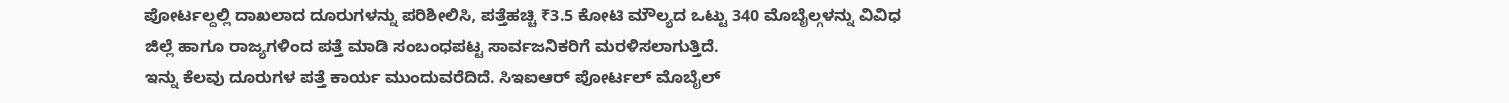ಪೋರ್ಟಲ್ದಲ್ಲಿ ದಾಖಲಾದ ದೂರುಗಳನ್ನು ಪರಿಶೀಲಿಸಿ, ಪತ್ತೆಹಚ್ಚಿ ₹3.5 ಕೋಟಿ ಮೌಲ್ಯದ ಒಟ್ಟು 340 ಮೊಬೈಲ್ಗಳನ್ನು ವಿವಿಧ ಜಿಲ್ಲೆ ಹಾಗೂ ರಾಜ್ಯಗಳಿಂದ ಪತ್ತೆ ಮಾಡಿ ಸಂಬಂಧಪಟ್ಟ ಸಾರ್ವಜನಿಕರಿಗೆ ಮರಳಿಸಲಾಗುತ್ತಿದೆ.
ಇನ್ನು ಕೆಲವು ದೂರುಗಳ ಪತ್ತೆ ಕಾರ್ಯ ಮುಂದುವರೆದಿದೆ. ಸಿಇಐಆರ್ ಪೋರ್ಟಲ್ ಮೊಬೈಲ್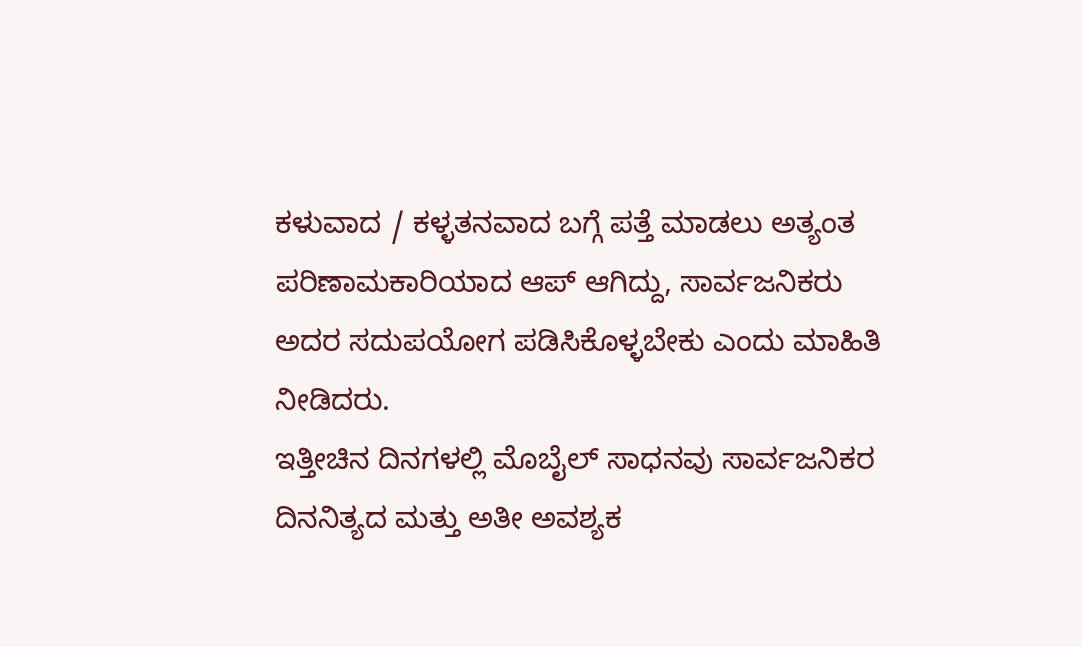ಕಳುವಾದ / ಕಳ್ಳತನವಾದ ಬಗ್ಗೆ ಪತ್ತೆ ಮಾಡಲು ಅತ್ಯಂತ ಪರಿಣಾಮಕಾರಿಯಾದ ಆಪ್ ಆಗಿದ್ದು, ಸಾರ್ವಜನಿಕರು ಅದರ ಸದುಪಯೋಗ ಪಡಿಸಿಕೊಳ್ಳಬೇಕು ಎಂದು ಮಾಹಿತಿ ನೀಡಿದರು.
ಇತ್ತೀಚಿನ ದಿನಗಳಲ್ಲಿ ಮೊಬೈಲ್ ಸಾಧನವು ಸಾರ್ವಜನಿಕರ ದಿನನಿತ್ಯದ ಮತ್ತು ಅತೀ ಅವಶ್ಯಕ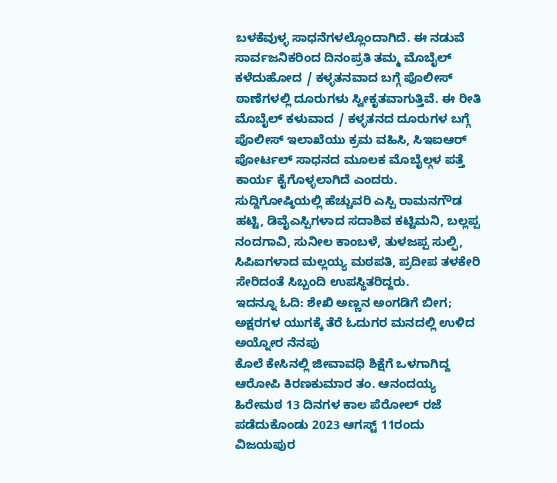ಬಳಕೆವುಳ್ಳ ಸಾಧನೆಗಳಲ್ಲೊಂದಾಗಿದೆ. ಈ ನಡುವೆ ಸಾರ್ವಜನಿಕರಿಂದ ದಿನಂಪ್ರತಿ ತಮ್ಮ ಮೊಬೈಲ್ ಕಳೆದುಹೋದ / ಕಳ್ಳತನವಾದ ಬಗ್ಗೆ ಪೊಲೀಸ್ ಠಾಣೆಗಳಲ್ಲಿ ದೂರುಗಳು ಸ್ವೀಕೃತವಾಗುತ್ತಿವೆ. ಈ ರೀತಿ ಮೊಬೈಲ್ ಕಳುವಾದ / ಕಳ್ಳತನದ ದೂರುಗಳ ಬಗ್ಗೆ ಪೊಲೀಸ್ ಇಲಾಖೆಯು ಕ್ರಮ ವಹಿಸಿ, ಸಿಇಐಆರ್ ಪೋರ್ಟಲ್ ಸಾಧನದ ಮೂಲಕ ಮೊಬೈಲ್ಗಳ ಪತ್ತೆ ಕಾರ್ಯ ಕೈಗೊಳ್ಳಲಾಗಿದೆ ಎಂದರು.
ಸುದ್ದಿಗೋಷ್ಠಿಯಲ್ಲಿ ಹೆಚ್ಚುವರಿ ಎಸ್ಪಿ ರಾಮನಗೌಡ ಹಟ್ಟಿ, ಡಿವೈಎಸ್ಪಿಗಳಾದ ಸದಾಶಿವ ಕಟ್ಟಿಮನಿ, ಬಲ್ಲಪ್ಪ ನಂದಗಾವಿ, ಸುನೀಲ ಕಾಂಬಳೆ, ತುಳಜಪ್ಪ ಸುಲ್ಫಿ, ಸಿಪಿಐಗಳಾದ ಮಲ್ಲಯ್ಯ ಮಠಪತಿ, ಪ್ರದೀಪ ತಳಕೇರಿ ಸೇರಿದಂತೆ ಸಿಬ್ಬಂದಿ ಉಪಸ್ಥಿತರಿದ್ದರು.
ಇದನ್ನೂ ಓದಿ: ಶೇಖಿ ಅಣ್ಣನ ಅಂಗಡಿಗೆ ಬೀಗ; ಅಕ್ಷರಗಳ ಯುಗಕ್ಕೆ ತೆರೆ ಓದುಗರ ಮನದಲ್ಲಿ ಉಳಿದ ಅಯ್ನೋರ ನೆನಪು
ಕೊಲೆ ಕೇಸಿನಲ್ಲಿ ಜೀವಾವಧಿ ಶಿಕ್ಷೆಗೆ ಒಳಗಾಗಿದ್ದ ಆರೋಪಿ ಕಿರಣಕುಮಾರ ತಂ. ಆನಂದಯ್ಯ ಹಿರೇಮಠ 13 ದಿನಗಳ ಕಾಲ ಪೆರೋಲ್ ರಜೆ ಪಡೆದುಕೊಂಡು 2023 ಆಗಸ್ಟ್ 11ರಂದು ವಿಜಯಪುರ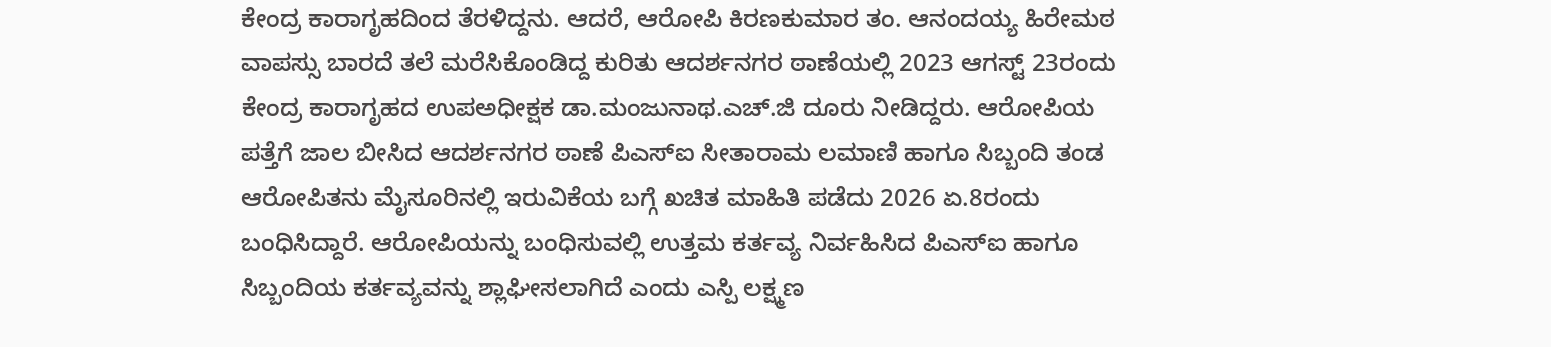ಕೇಂದ್ರ ಕಾರಾಗೃಹದಿಂದ ತೆರಳಿದ್ದನು. ಆದರೆ, ಆರೋಪಿ ಕಿರಣಕುಮಾರ ತಂ. ಆನಂದಯ್ಯ ಹಿರೇಮಠ ವಾಪಸ್ಸು ಬಾರದೆ ತಲೆ ಮರೆಸಿಕೊಂಡಿದ್ದ ಕುರಿತು ಆದರ್ಶನಗರ ಠಾಣೆಯಲ್ಲಿ 2023 ಆಗಸ್ಟ್ 23ರಂದು ಕೇಂದ್ರ ಕಾರಾಗೃಹದ ಉಪಅಧೀಕ್ಷಕ ಡಾ.ಮಂಜುನಾಥ.ಎಚ್.ಜಿ ದೂರು ನೀಡಿದ್ದರು. ಆರೋಪಿಯ ಪತ್ತೆಗೆ ಜಾಲ ಬೀಸಿದ ಆದರ್ಶನಗರ ಠಾಣೆ ಪಿಎಸ್ಐ ಸೀತಾರಾಮ ಲಮಾಣಿ ಹಾಗೂ ಸಿಬ್ಬಂದಿ ತಂಡ ಆರೋಪಿತನು ಮೈಸೂರಿನಲ್ಲಿ ಇರುವಿಕೆಯ ಬಗ್ಗೆ ಖಚಿತ ಮಾಹಿತಿ ಪಡೆದು 2026 ಏ.8ರಂದು ಬಂಧಿಸಿದ್ದಾರೆ. ಆರೋಪಿಯನ್ನು ಬಂಧಿಸುವಲ್ಲಿ ಉತ್ತಮ ಕರ್ತವ್ಯ ನಿರ್ವಹಿಸಿದ ಪಿಎಸ್ಐ ಹಾಗೂ ಸಿಬ್ಬಂದಿಯ ಕರ್ತವ್ಯವನ್ನು ಶ್ಲಾಘೀಸಲಾಗಿದೆ ಎಂದು ಎಸ್ಪಿ ಲಕ್ಷ್ಮಣ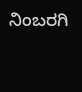ನಿಂಬರಗಿ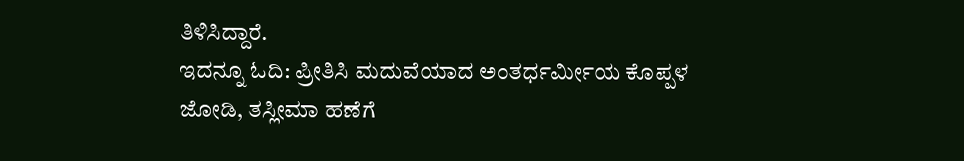ತಿಳಿಸಿದ್ದಾರೆ.
ಇದನ್ನೂ ಓದಿ: ಪ್ರೀತಿಸಿ ಮದುವೆಯಾದ ಅಂತರ್ಧರ್ಮೀಯ ಕೊಪ್ಪಳ ಜೋಡಿ, ತಸ್ಲೀಮಾ ಹಣೆಗೆ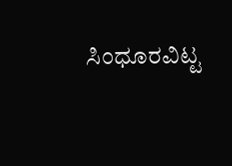ಸಿಂಧೂರವಿಟ್ಟ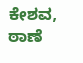ಕೇಶವ, ಠಾಣೆ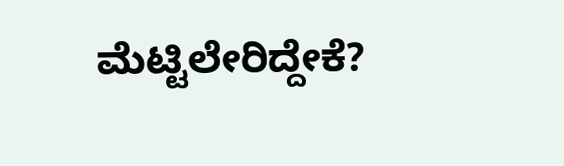ಮೆಟ್ಟಿಲೇರಿದ್ದೇಕೆ?